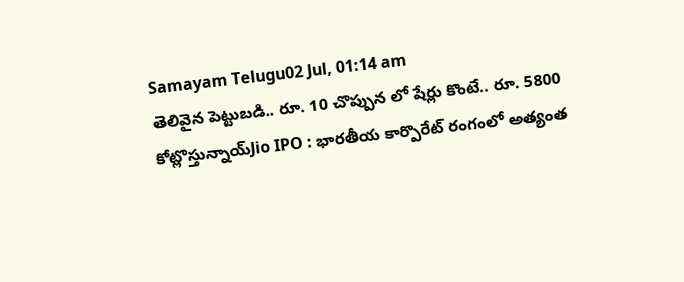Samayam Telugu02 Jul, 01:14 am
తెలివైన పెట్టుబడి.. రూ. 10 చొప్పున లో షేర్లు కొంటే.. రూ. 5800 కోట్లొస్తున్నాయ్Jio IPO : భారతీయ కార్పొరేట్ రంగంలో అత్యంత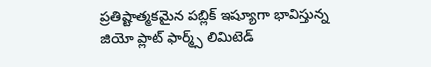ప్రతిష్టాత్మకమైన పబ్లిక్ ఇష్యూగా భావిస్తున్న జియో ప్లాట్ ఫార్మ్స్ లిమిటెడ్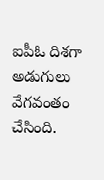ఐపీఓ దిశగా అడుగులు వేగవంతం చేసింది.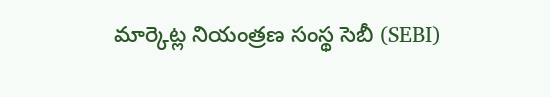మార్కెట్ల నియంత్రణ సంస్థ సెబీ (SEBI)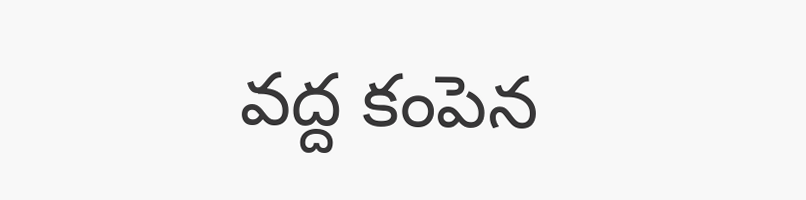వద్ద కంపెన